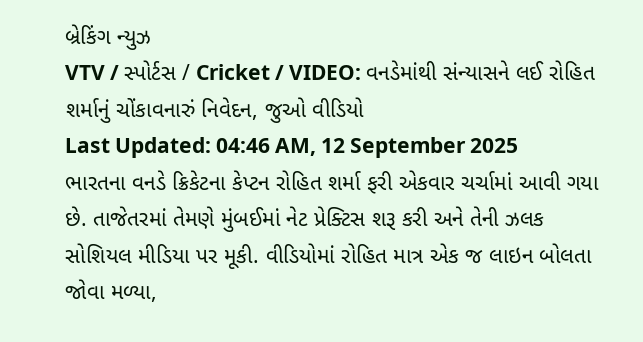બ્રેકિંગ ન્યુઝ
VTV / સ્પોર્ટસ / Cricket / VIDEO: વનડેમાંથી સંન્યાસને લઈ રોહિત શર્માનું ચોંકાવનારું નિવેદન, જુઓ વીડિયો
Last Updated: 04:46 AM, 12 September 2025
ભારતના વનડે ક્રિકેટના કેપ્ટન રોહિત શર્મા ફરી એકવાર ચર્ચામાં આવી ગયા છે. તાજેતરમાં તેમણે મુંબઈમાં નેટ પ્રેક્ટિસ શરૂ કરી અને તેની ઝલક સોશિયલ મીડિયા પર મૂકી. વીડિયોમાં રોહિત માત્ર એક જ લાઇન બોલતા જોવા મળ્યા,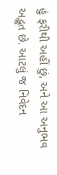હું ફરીથી અહીં છું, અને આ અનુભવ અદ્ભુત છે. આટલું જ નિવેદન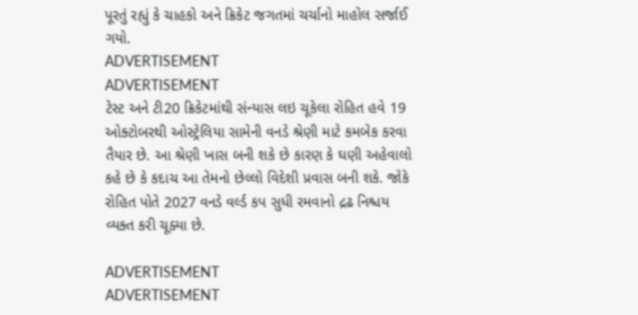પૂરતું રહ્યું કે ચાહકો અને ક્રિકેટ જગતમાં ચર્ચાનો માહોલ સર્જાઈ ગયો.
ADVERTISEMENT
ADVERTISEMENT
ટેસ્ટ અને ટી20 ક્રિકેટમાંથી સંન્યાસ લઇ ચૂકેલા રોહિત હવે 19 ઓક્ટોબરથી ઓસ્ટ્રેલિયા સામેની વનડે શ્રેણી માટે કમબેક કરવા તૈયાર છે. આ શ્રેણી ખાસ બની શકે છે કારણ કે ઘણી અહેવાલો કહે છે કે કદાચ આ તેમનો છેલ્લો વિદેશી પ્રવાસ બની શકે. જોકે રોહિત પોતે 2027 વનડે વર્લ્ડ કપ સુધી રમવાનો દ્રઢ નિશ્ચય વ્યક્ત કરી ચૂક્યા છે.

ADVERTISEMENT
ADVERTISEMENT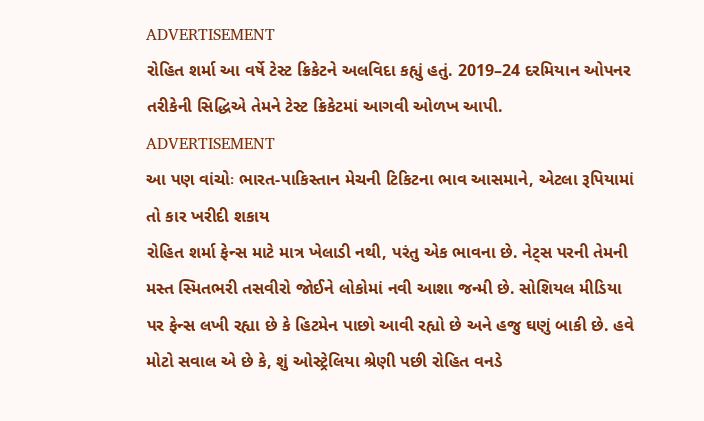ADVERTISEMENT
રોહિત શર્મા આ વર્ષે ટેસ્ટ ક્રિકેટને અલવિદા કહ્યું હતું. 2019–24 દરમિયાન ઓપનર તરીકેની સિદ્ધિએ તેમને ટેસ્ટ ક્રિકેટમાં આગવી ઓળખ આપી.
ADVERTISEMENT
આ પણ વાંચોઃ ભારત-પાકિસ્તાન મેચની ટિકિટના ભાવ આસમાને, એટલા રૂપિયામાં તો કાર ખરીદી શકાય
રોહિત શર્મા ફેન્સ માટે માત્ર ખેલાડી નથી, પરંતુ એક ભાવના છે. નેટ્સ પરની તેમની મસ્ત સ્મિતભરી તસવીરો જોઈને લોકોમાં નવી આશા જન્મી છે. સોશિયલ મીડિયા પર ફેન્સ લખી રહ્યા છે કે હિટમેન પાછો આવી રહ્યો છે અને હજુ ઘણું બાકી છે. હવે મોટો સવાલ એ છે કે, શું ઓસ્ટ્રેલિયા શ્રેણી પછી રોહિત વનડે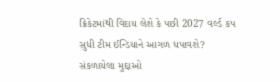ક્રિકેટમાંથી વિદાય લેશે કે પછી 2027 વર્લ્ડ કપ સુધી ટીમ ઈન્ડિયાને આગળ ધપાવશે?
સંકળાયેલા મુદ્દાઓ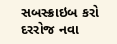સબસ્ક્રાઇબ કરો
દરરોજ નવા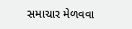સમાચાર મેળવવા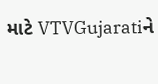માટે VTVGujaratiને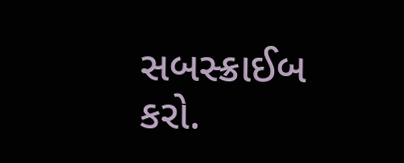સબસ્ક્રાઈબ કરો.